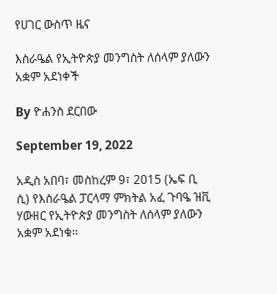የሀገር ውስጥ ዜና

እስራዔል የኢትዮጵያ መንግስት ለሰላም ያለውን አቋም አደነቀች

By ዮሐንስ ደርበው

September 19, 2022

አዲስ አበባ፣ መስከረም 9፣ 2015 (ኤፍ ቢ ሲ) የእስራዔል ፓርላማ ምክትል አፈ ጉባዔ ዝቪ ሃውዘር የኢትዮጵያ መንግስት ለሰላም ያለውን አቋም አደነቁ፡፡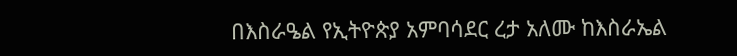በእስራዔል የኢትዮጵያ አምባሳደር ረታ አለሙ ከእስራኤል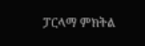ፓርላማ ምክትል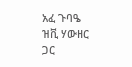አፈ ጉባዔ ዝቪ ሃውዘር ጋር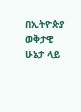በኢትዮጵያ ወቅታዊ ሁኔታ ላይ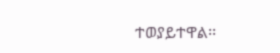ተወያይተዋል፡፡